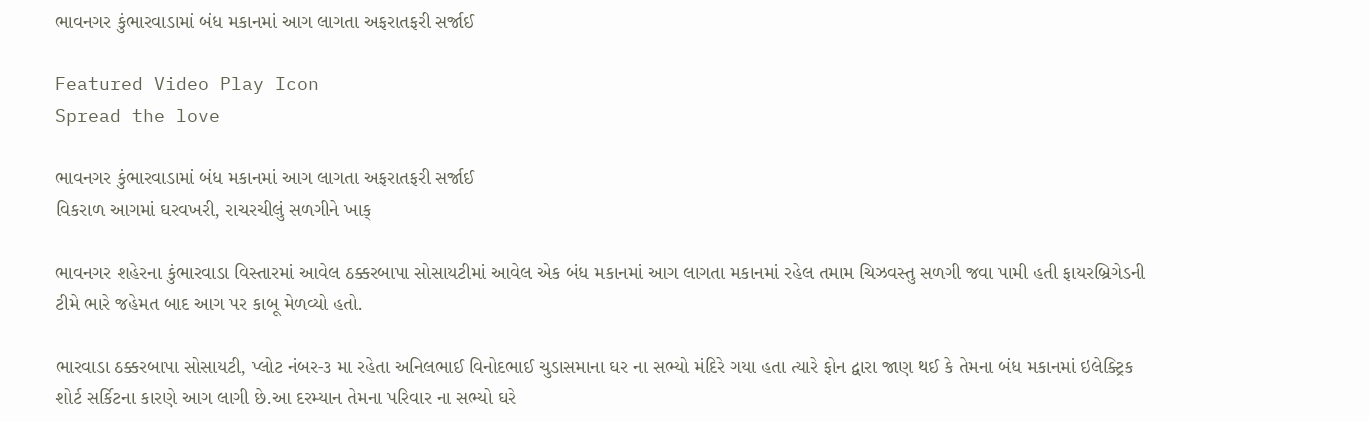ભાવનગર કુંભારવાડામાં બંધ મકાનમાં આગ લાગતા અફરાતફરી સર્જાઈ

Featured Video Play Icon
Spread the love

ભાવનગર કુંભારવાડામાં બંધ મકાનમાં આગ લાગતા અફરાતફરી સર્જાઈ
વિકરાળ આગમાં ઘરવખરી, રાચરચીલું સળગીને ખાક્

ભાવનગર શહેરના કુંભારવાડા વિસ્તારમાં આવેલ ઠક્કરબાપા સોસાયટીમાં આવેલ એક બંધ મકાનમાં આગ લાગતા મકાનમાં રહેલ તમામ ચિઝવસ્તુ સળગી જવા પામી હતી ફાયરબ્રિગેડની ટીમે ભારે જહેમત બાદ આગ પર કાબૂ મેળવ્યો હતો.

ભારવાડા ઠક્કરબાપા સોસાયટી, પ્લોટ નંબર-૩ મા રહેતા અનિલભાઈ વિનોદભાઈ ચુડાસમાના ઘર ના સભ્યો મંદિરે ગયા હતા ત્યારે ફોન દ્વારા જાણ થઈ કે તેમના બંધ મકાનમાં ઇલેક્ટ્રિક શોર્ટ સર્કિટના કારણે આગ લાગી છે.આ દરમ્યાન તેમના પરિવાર ના સભ્યો ઘરે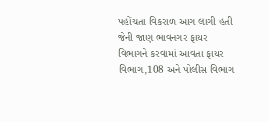પહોંચતા વિકરાળ આગ લાગી હતી જેની જાણ ભાવનગર ફાયર વિભાગને કરવામાં આવતા ફાયર વિભાગ,108 અને પોલીસ વિભાગ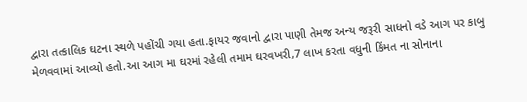દ્વારા તત્કાલિક ઘટના સ્થળે પહોંચી ગયા હતા.ફાયર જવાનો દ્વારા પાણી તેમજ અન્ય જરૂરી સાધનો વડે આગ પર કાબુ મેળવવામાં આવ્યો હતો.આ આગ મા ઘરમાં રહેલી તમામ ઘરવખરી,7 લાખ કરતા વધુની કિંમત ના સોનાના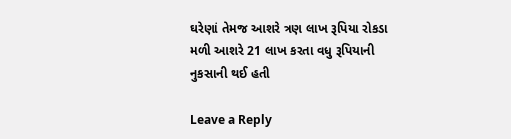ઘરેણાં તેમજ આશરે ત્રણ લાખ રૂપિયા રોકડા મળી આશરે 21 લાખ કરતા વધુ રૂપિયાની નુકસાની થઈ હતી

Leave a Reply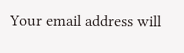Your email address will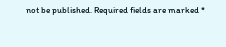not be published. Required fields are marked *